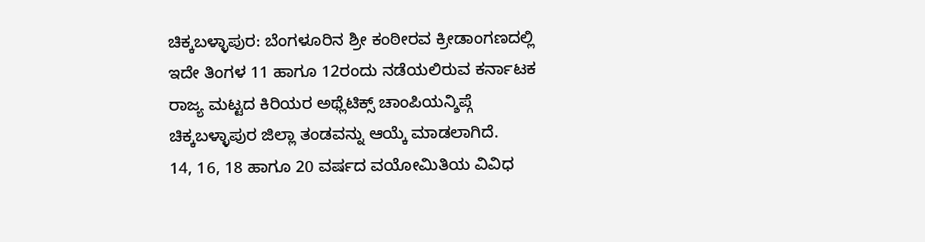ಚಿಕ್ಕಬಳ್ಳಾಪುರ: ಬೆಂಗಳೂರಿನ ಶ್ರೀ ಕಂಠೀರವ ಕ್ರೀಡಾಂಗಣದಲ್ಲಿ ಇದೇ ತಿಂಗಳ 11 ಹಾಗೂ 12ರಂದು ನಡೆಯಲಿರುವ ಕರ್ನಾಟಕ ರಾಜ್ಯ ಮಟ್ಟದ ಕಿರಿಯರ ಅಥ್ಲೆಟಿಕ್ಸ್ ಚಾಂಪಿಯನ್ಶಿಪ್ಗೆ ಚಿಕ್ಕಬಳ್ಳಾಪುರ ಜಿಲ್ಲಾ ತಂಡವನ್ನು ಆಯ್ಕೆ ಮಾಡಲಾಗಿದೆ.
14, 16, 18 ಹಾಗೂ 20 ವರ್ಷದ ವಯೋಮಿತಿಯ ವಿವಿಧ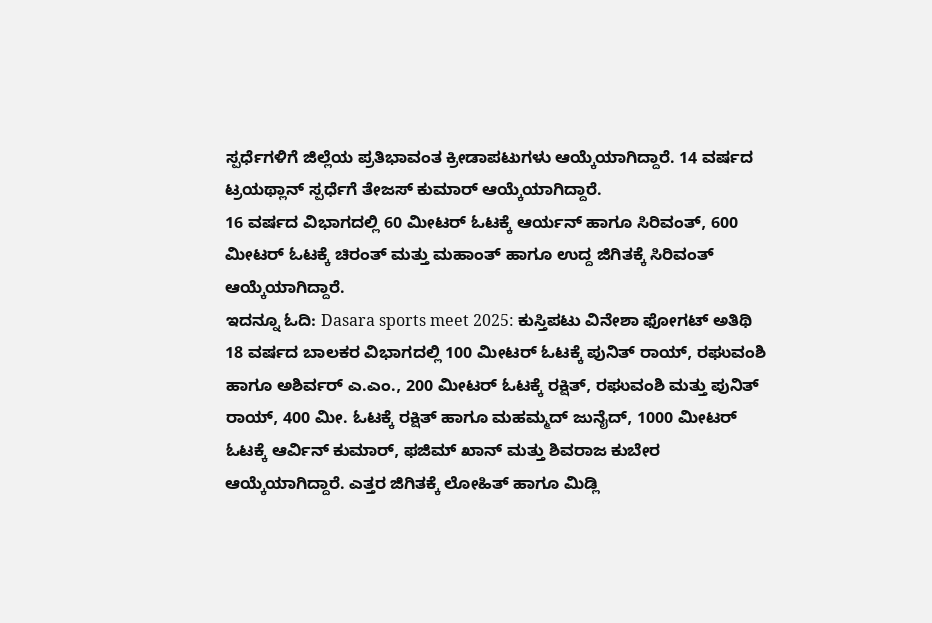ಸ್ಪರ್ಧೆಗಳಿಗೆ ಜಿಲ್ಲೆಯ ಪ್ರತಿಭಾವಂತ ಕ್ರೀಡಾಪಟುಗಳು ಆಯ್ಕೆಯಾಗಿದ್ದಾರೆ. 14 ವರ್ಷದ ಟ್ರಯಥ್ಲಾನ್ ಸ್ಪರ್ಧೆಗೆ ತೇಜಸ್ ಕುಮಾರ್ ಆಯ್ಕೆಯಾಗಿದ್ದಾರೆ.
16 ವರ್ಷದ ವಿಭಾಗದಲ್ಲಿ 60 ಮೀಟರ್ ಓಟಕ್ಕೆ ಆರ್ಯನ್ ಹಾಗೂ ಸಿರಿವಂತ್, 600 ಮೀಟರ್ ಓಟಕ್ಕೆ ಚಿರಂತ್ ಮತ್ತು ಮಹಾಂತ್ ಹಾಗೂ ಉದ್ದ ಜಿಗಿತಕ್ಕೆ ಸಿರಿವಂತ್ ಆಯ್ಕೆಯಾಗಿದ್ದಾರೆ.
ಇದನ್ನೂ ಓದಿ: Dasara sports meet 2025: ಕುಸ್ತಿಪಟು ವಿನೇಶಾ ಫೋಗಟ್ ಅತಿಥಿ
18 ವರ್ಷದ ಬಾಲಕರ ವಿಭಾಗದಲ್ಲಿ 100 ಮೀಟರ್ ಓಟಕ್ಕೆ ಪುನಿತ್ ರಾಯ್, ರಘುವಂಶಿ ಹಾಗೂ ಅಶಿರ್ವರ್ ಎ.ಎಂ., 200 ಮೀಟರ್ ಓಟಕ್ಕೆ ರಕ್ಷಿತ್, ರಘುವಂಶಿ ಮತ್ತು ಪುನಿತ್ ರಾಯ್, 400 ಮೀ. ಓಟಕ್ಕೆ ರಕ್ಷಿತ್ ಹಾಗೂ ಮಹಮ್ಮದ್ ಜುನೈದ್, 1000 ಮೀಟರ್ ಓಟಕ್ಕೆ ಆರ್ವಿನ್ ಕುಮಾರ್, ಫಜಿಮ್ ಖಾನ್ ಮತ್ತು ಶಿವರಾಜ ಕುಬೇರ ಆಯ್ಕೆಯಾಗಿದ್ದಾರೆ. ಎತ್ತರ ಜಿಗಿತಕ್ಕೆ ಲೋಹಿತ್ ಹಾಗೂ ಮಿಡ್ಲಿ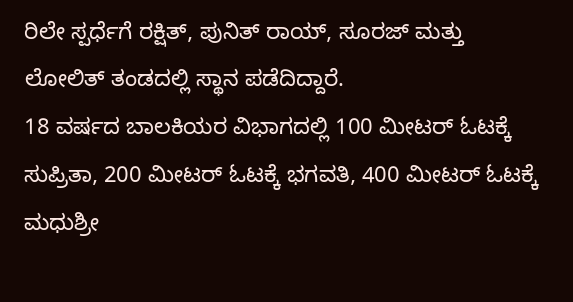ರಿಲೇ ಸ್ಪರ್ಧೆಗೆ ರಕ್ಷಿತ್, ಪುನಿತ್ ರಾಯ್, ಸೂರಜ್ ಮತ್ತು ಲೋಲಿತ್ ತಂಡದಲ್ಲಿ ಸ್ಥಾನ ಪಡೆದಿದ್ದಾರೆ.
18 ವರ್ಷದ ಬಾಲಕಿಯರ ವಿಭಾಗದಲ್ಲಿ 100 ಮೀಟರ್ ಓಟಕ್ಕೆ ಸುಪ್ರಿತಾ, 200 ಮೀಟರ್ ಓಟಕ್ಕೆ ಭಗವತಿ, 400 ಮೀಟರ್ ಓಟಕ್ಕೆ ಮಧುಶ್ರೀ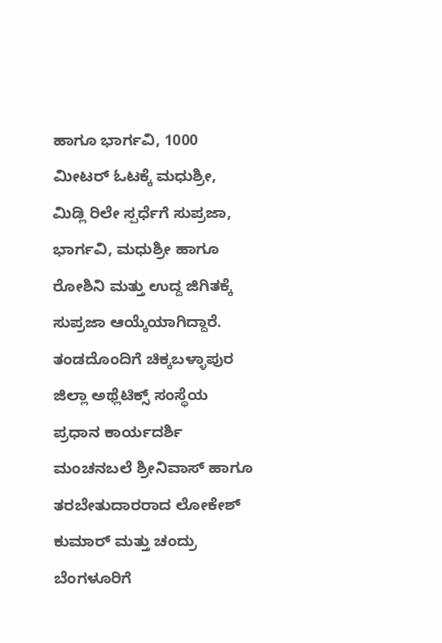ಹಾಗೂ ಭಾರ್ಗವಿ, 1000 ಮೀಟರ್ ಓಟಕ್ಕೆ ಮಧುಶ್ರೀ, ಮಿಡ್ಲಿ ರಿಲೇ ಸ್ಪರ್ಧೆಗೆ ಸುಪ್ರಜಾ, ಭಾರ್ಗವಿ, ಮಧುಶ್ರೀ ಹಾಗೂ ರೋಶಿನಿ ಮತ್ತು ಉದ್ದ ಜಿಗಿತಕ್ಕೆ ಸುಪ್ರಜಾ ಆಯ್ಕೆಯಾಗಿದ್ದಾರೆ.
ತಂಡದೊಂದಿಗೆ ಚಿಕ್ಕಬಳ್ಳಾಪುರ ಜಿಲ್ಲಾ ಅಥ್ಲೆಟಿಕ್ಸ್ ಸಂಸ್ಥೆಯ ಪ್ರಧಾನ ಕಾರ್ಯದರ್ಶಿ ಮಂಚನಬಲೆ ಶ್ರೀನಿವಾಸ್ ಹಾಗೂ ತರಬೇತುದಾರರಾದ ಲೋಕೇಶ್ ಕುಮಾರ್ ಮತ್ತು ಚಂದ್ರು ಬೆಂಗಳೂರಿಗೆ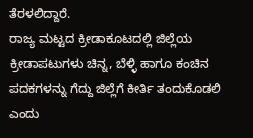ತೆರಳಲಿದ್ದಾರೆ.
ರಾಜ್ಯ ಮಟ್ಟದ ಕ್ರೀಡಾಕೂಟದಲ್ಲಿ ಜಿಲ್ಲೆಯ ಕ್ರೀಡಾಪಟುಗಳು ಚಿನ್ನ, ಬೆಳ್ಳಿ ಹಾಗೂ ಕಂಚಿನ ಪದಕಗಳನ್ನು ಗೆದ್ದು ಜಿಲ್ಲೆಗೆ ಕೀರ್ತಿ ತಂದುಕೊಡಲಿ ಎಂದು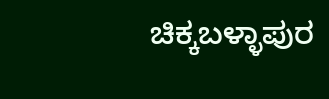ಚಿಕ್ಕಬಳ್ಳಾಪುರ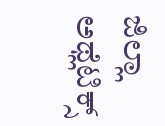ಜಿಲ್ಲಾ ಅಥ್ಲೆಟಿಕ್ಸ್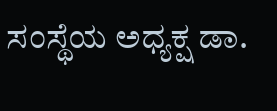ಸಂಸ್ಥೆಯ ಅಧ್ಯಕ್ಷ ಡಾ.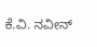ಕೆ.ವಿ. ನವೀನ್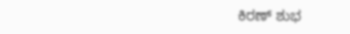ಕಿರಣ್ ಶುಭ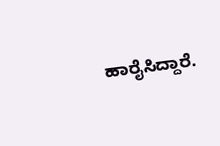ಹಾರೈಸಿದ್ದಾರೆ.